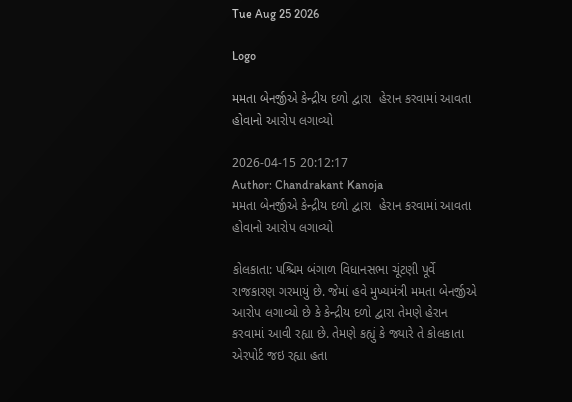Tue Aug 25 2026

Logo

મમતા બેનર્જીએ કેન્દ્રીય દળો દ્વારા  હેરાન કરવામાં આવતા હોવાનો આરોપ લગાવ્યો

2026-04-15 20:12:17
Author: Chandrakant Kanoja
મમતા બેનર્જીએ કેન્દ્રીય દળો દ્વારા  હેરાન કરવામાં આવતા હોવાનો આરોપ લગાવ્યો

કોલકાતા: પશ્ચિમ બંગાળ વિધાનસભા ચૂંટણી પૂર્વે રાજકારણ ગરમાયું છે. જેમાં હવે મુખ્યમંત્રી મમતા બેનર્જીએ આરોપ લગાવ્યો છે કે કેન્દ્રીય દળો દ્વારા તેમણે હેરાન કરવામાં આવી રહ્યા છે. તેમણે કહ્યું કે જ્યારે તે કોલકાતા એરપોર્ટ જઇ રહ્યા હતા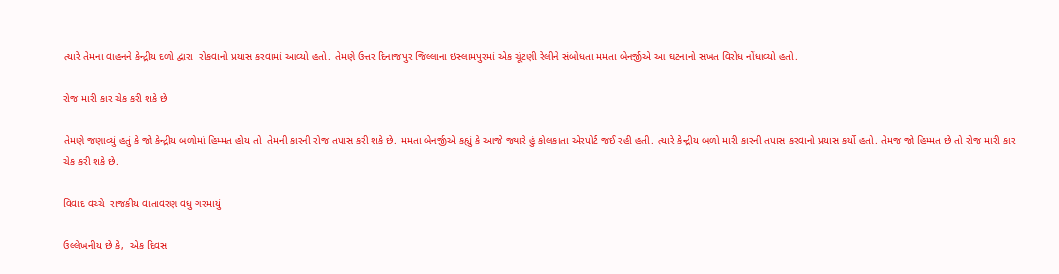ત્યારે તેમના વાહનને કેન્દ્રીય દળો દ્વારા  રોકવાનો પ્રયાસ કરવામાં આવ્યો હતો. તેમણે ઉત્તર દિનાજપુર જિલ્લાના ઇસ્લામપુરમાં એક ચૂંટણી રેલીને સંબોધતા મમતા બેનર્જીએ આ ઘટનાનો સખત વિરોધ નોંધાવ્યો હતો.

રોજ મારી કાર ચેક કરી શકે છે

તેમણે જણાવ્યું હતું કે જો કેન્દ્રીય બળોમાં હિમ્મત હોય તો  તેમની કારની રોજ તપાસ કરી શકે છે. મમતા બેનર્જીએ કહ્યું કે આજે જ્યારે હું કોલકાતા એરપોર્ટ જઈ રહી હતી. ત્યારે કેન્દ્રીય બળો મારી કારની તપાસ કરવાનો પ્રયાસ કર્યો હતો. તેમજ જો હિમ્મત છે તો રોજ મારી કાર ચેક કરી શકે છે.

વિવાદ વચ્ચે  રાજકીય વાતાવરણ વધુ ગરમાયું

ઉલ્લેખનીય છે કે,  એક દિવસ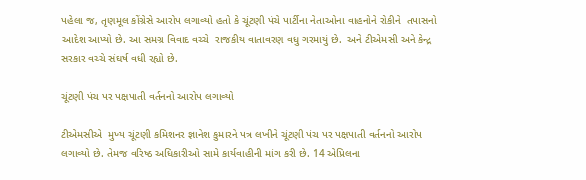પહેલા જ, તૃણમૂલ કોંગ્રેસે આરોપ લગાવ્યો હતો કે ચૂંટણી પંચે પાર્ટીના નેતાઓના વાહનોને રોકીને  તપાસનો આદેશ આપ્યો છે. આ સમગ્ર વિવાદ વચ્ચે  રાજકીય વાતાવરણ વધુ ગરમાયું છે.  અને ટીએમસી અને કેન્દ્ર સરકાર વચ્ચે સંઘર્ષ વધી રહ્યો છે.

ચૂંટણી પંચ પર પક્ષપાતી વર્તનનો આરોપ લગાવ્યો

ટીએમસીએ  મુખ્ય ચૂંટણી કમિશનર જ્ઞાનેશ કુમારને પત્ર લખીને ચૂંટણી પંચ પર પક્ષપાતી વર્તનનો આરોપ લગાવ્યો છે. તેમજ વરિષ્ઠ અધિકારીઓ સામે કાર્યવાહીની માંગ કરી છે. 14 એપ્રિલના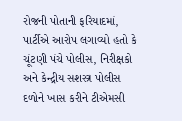રોજની પોતાની ફરિયાદમાં, પાર્ટીએ આરોપ લગાવ્યો હતો કે ચૂંટણી પંચે પોલીસ, નિરીક્ષકો અને કેન્દ્રીય સશસ્ત્ર પોલીસ દળોને ખાસ કરીને ટીએમસી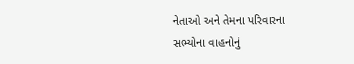નેતાઓ અને તેમના પરિવારના સભ્યોના વાહનોનું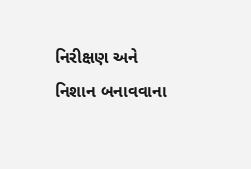નિરીક્ષણ અને નિશાન બનાવવાના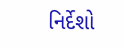નિર્દેશો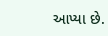આપ્યા છે.